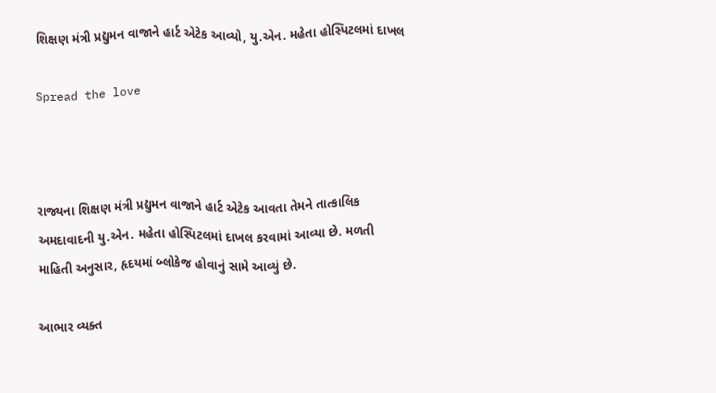શિક્ષણ મંત્રી પ્રદ્યુમન વાજાને હાર્ટ એટેક આવ્યો, યુ.એન. મહેતા હોસ્પિટલમાં દાખલ

Spread the love



રાજ્યના શિક્ષણ મંત્રી પ્રદ્યુમન વાજાને હાર્ટ એટેક આવતા તેમને તાત્કાલિક અમદાવાદની યુ.એન. મહેતા હોસ્પિટલમાં દાખલ કરવામાં આવ્યા છે. મળતી માહિતી અનુસાર, હૃદયમાં બ્લોકેજ હોવાનું સામે આવ્યું છે.

આભાર વ્યક્ત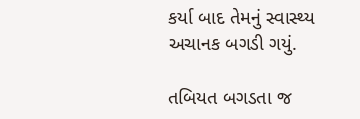કર્યા બાદ તેમનું સ્વાસ્થ્ય અચાનક બગડી ગયું.

તબિયત બગડતા જ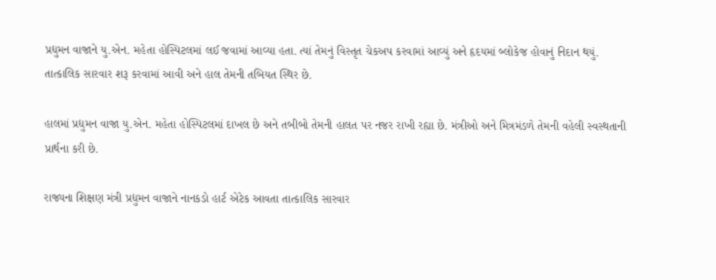પ્રદ્યુમન વાજાને યુ.એન. મહેતા હોસ્પિટલમાં લઈ જવામાં આવ્યા હતા. ત્યાં તેમનું વિસ્તૃત ચેકઅપ કરવામાં આવ્યું અને હૃદયમાં બ્લોકેજ હોવાનું નિદાન થયું. તાત્કાલિક સારવાર શરૂ કરવામાં આવી અને હાલ તેમની તબિયત સ્થિર છે.

હાલમાં પ્રદ્યુમન વાજા યુ.એન. મહેતા હોસ્પિટલમાં દાખલ છે અને તબીબો તેમની હાલત પર નજર રાખી રહ્યા છે. મંત્રીઓ અને મિત્રમંડળે તેમની વહેલી સ્વસ્થતાની પ્રાર્થના કરી છે.

રાજ્યના શિક્ષણ મંત્રી પ્રદ્યુમન વાજાને નાનકડો હાર્ટ એટેક આવતા તાત્કાલિક સારવાર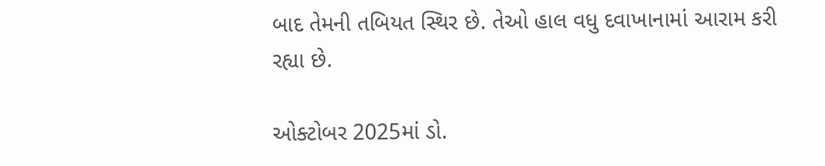બાદ તેમની તબિયત સ્થિર છે. તેઓ હાલ વધુ દવાખાનામાં આરામ કરી રહ્યા છે.

ઓક્ટોબર 2025માં ડો.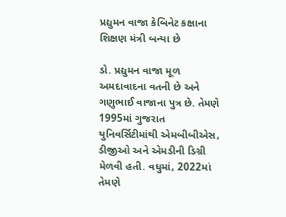પ્રદ્યુમન વાજા કેબિનેટ કક્ષાના શિક્ષણ મંત્રી બન્યા છે

ડો. પ્રદ્યુમન વાજા મૂળ અમદાવાદના વતની છે અને ગણુભાઈ વાજાના પુત્ર છે. તેમણે 1995માં ગુજરાત યુનિવર્સિટીમાંથી એમબીબીએસ, ડીજીઓ અને એમડીની ડિગ્રી મેળવી હતી. વધુમાં, 2022માં તેમણે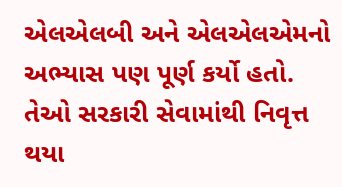એલએલબી અને એલએલએમનો અભ્યાસ પણ પૂર્ણ કર્યો હતો. તેઓ સરકારી સેવામાંથી નિવૃત્ત થયા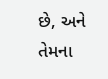છે, અને તેમના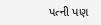પત્ની પણ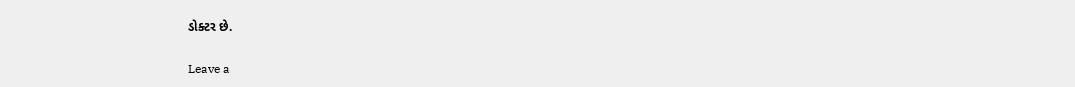ડોક્ટર છે.

Leave a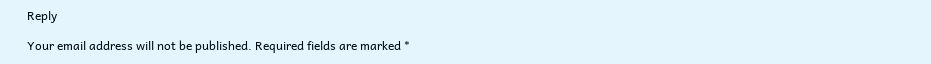Reply

Your email address will not be published. Required fields are marked *